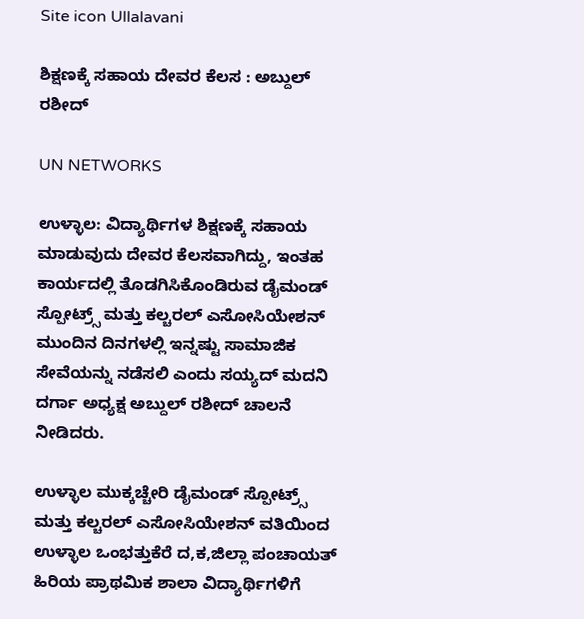Site icon Ullalavani

ಶಿಕ್ಷಣಕ್ಕೆ ಸಹಾಯ ದೇವರ ಕೆಲಸ : ಅಬ್ದುಲ್ ರಶೀದ್

UN NETWORKS

ಉಳ್ಳಾಲ: ವಿದ್ಯಾರ್ಥಿಗಳ ಶಿಕ್ಷಣಕ್ಕೆ ಸಹಾಯ ಮಾಡುವುದು ದೇವರ ಕೆಲಸವಾಗಿದ್ದು, ಇಂತಹ ಕಾರ್ಯದಲ್ಲಿ ತೊಡಗಿಸಿಕೊಂಡಿರುವ ಡೈಮಂಡ್ ಸ್ಪೋಟ್ರ್ಸ್ ಮತ್ತು ಕಲ್ಚರಲ್ ಎಸೋಸಿಯೇಶನ್ ಮುಂದಿನ ದಿನಗಳಲ್ಲಿ ಇನ್ನಷ್ಟು ಸಾಮಾಜಿಕ ಸೇವೆಯನ್ನು ನಡೆಸಲಿ ಎಂದು ಸಯ್ಯದ್ ಮದನಿ ದರ್ಗಾ ಅಧ್ಯಕ್ಷ ಅಬ್ದುಲ್ ರಶೀದ್ ಚಾಲನೆ ನೀಡಿದರು.

ಉಳ್ಳಾಲ ಮುಕ್ಕಚ್ಚೇರಿ ಡೈಮಂಡ್ ಸ್ಪೋಟ್ರ್ಸ್ ಮತ್ತು ಕಲ್ಚರಲ್ ಎಸೋಸಿಯೇಶನ್ ವತಿಯಿಂದ ಉಳ್ಳಾಲ ಒಂಭತ್ತುಕೆರೆ ದ,ಕ,ಜಿಲ್ಲಾ ಪಂಚಾಯತ್ ಹಿರಿಯ ಪ್ರಾಥಮಿಕ ಶಾಲಾ ವಿದ್ಯಾರ್ಥಿಗಳಿಗೆ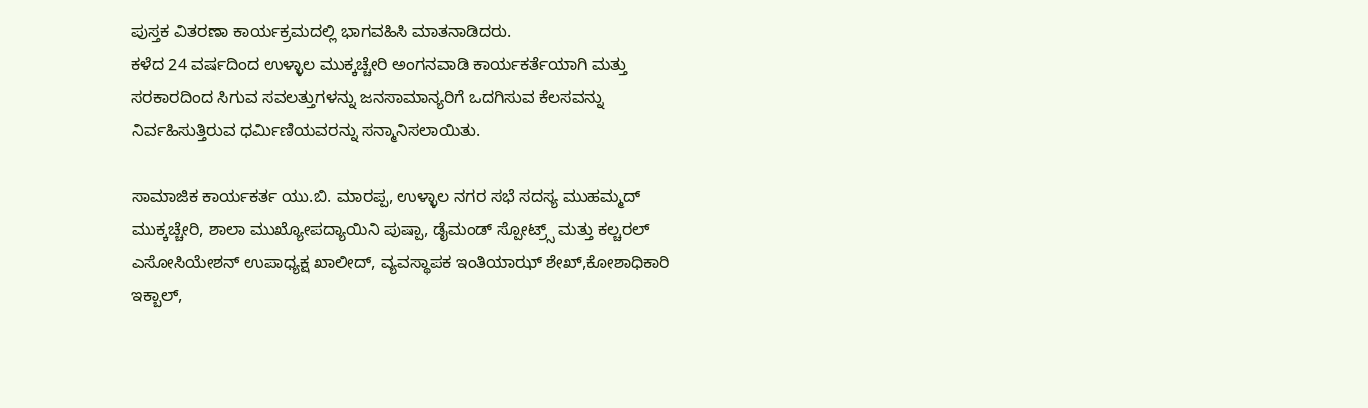ಪುಸ್ತಕ ವಿತರಣಾ ಕಾರ್ಯಕ್ರಮದಲ್ಲಿ ಭಾಗವಹಿಸಿ ಮಾತನಾಡಿದರು.
ಕಳೆದ 24 ವರ್ಷದಿಂದ ಉಳ್ಳಾಲ ಮುಕ್ಕಚ್ಚೇರಿ ಅಂಗನವಾಡಿ ಕಾರ್ಯಕರ್ತೆಯಾಗಿ ಮತ್ತು ಸರಕಾರದಿಂದ ಸಿಗುವ ಸವಲತ್ತುಗಳನ್ನು ಜನಸಾಮಾನ್ಯರಿಗೆ ಒದಗಿಸುವ ಕೆಲಸವನ್ನು ನಿರ್ವಹಿಸುತ್ತಿರುವ ಧರ್ಮಿಣಿಯವರನ್ನು ಸನ್ಮಾನಿಸಲಾಯಿತು.

ಸಾಮಾಜಿಕ ಕಾರ್ಯಕರ್ತ ಯು.ಬಿ. ಮಾರಪ್ಪ, ಉಳ್ಳಾಲ ನಗರ ಸಭೆ ಸದಸ್ಯ ಮುಹಮ್ಮದ್ ಮುಕ್ಕಚ್ಚೇರಿ, ಶಾಲಾ ಮುಖ್ಯೋಪದ್ಯಾಯಿನಿ ಪುಷ್ಪಾ, ಡೈಮಂಡ್ ಸ್ಪೋಟ್ರ್ಸ್ ಮತ್ತು ಕಲ್ಚರಲ್ ಎಸೋಸಿಯೇಶನ್ ಉಪಾಧ್ಯಕ್ಷ ಖಾಲೀದ್, ವ್ಯವಸ್ಥಾಪಕ ಇಂತಿಯಾಝ್ ಶೇಖ್,ಕೋಶಾಧಿಕಾರಿ ಇಕ್ಬಾಲ್,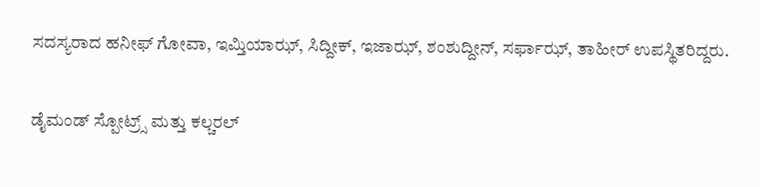ಸದಸ್ಯರಾದ ಹನೀಫ್ ಗೋವಾ, ಇಮ್ತಿಯಾಝ್, ಸಿದ್ದೀಕ್, ಇಜಾಝ್, ಶಂಶುದ್ದೀನ್, ಸರ್ಫಾಝ್, ತಾಹೀರ್ ಉಪಸ್ಥಿತರಿದ್ದರು.

ಡೈಮಂಡ್ ಸ್ಪೋಟ್ರ್ಸ್ ಮತ್ತು ಕಲ್ಚರಲ್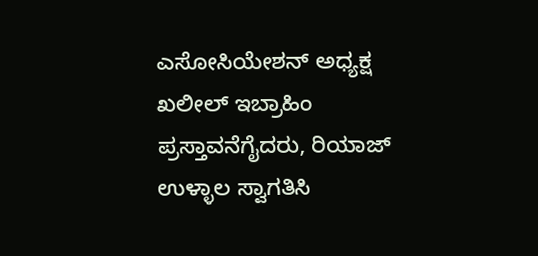ಎಸೋಸಿಯೇಶನ್ ಅಧ್ಯಕ್ಷ ಖಲೀಲ್ ಇಬ್ರಾಹಿಂ ಪ್ರಸ್ತಾವನೆಗೈದರು, ರಿಯಾಜ್ ಉಳ್ಳಾಲ ಸ್ವಾಗತಿಸಿ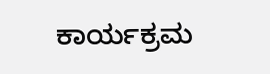ಕಾರ್ಯಕ್ರಮ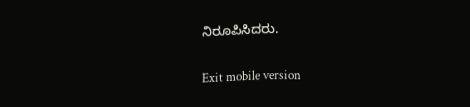ನಿರೂಪಿಸಿದರು.

Exit mobile version